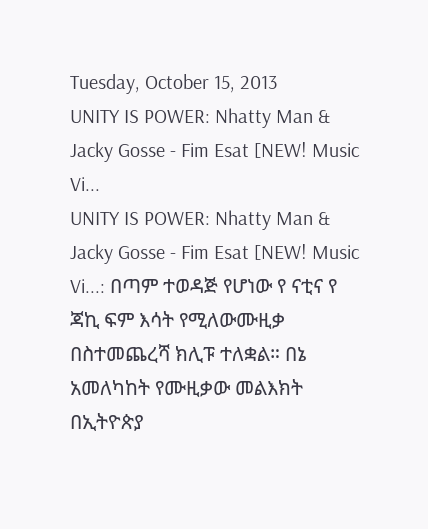Tuesday, October 15, 2013
UNITY IS POWER: Nhatty Man & Jacky Gosse - Fim Esat [NEW! Music Vi...
UNITY IS POWER: Nhatty Man & Jacky Gosse - Fim Esat [NEW! Music Vi...: በጣም ተወዳጅ የሆነው የ ናቲና የ ጃኪ ፍም እሳት የሚለውሙዚቃ በስተመጨረሻ ክሊፑ ተለቋል። በኔ አመለካከት የሙዚቃው መልእክት በኢትዮጵያ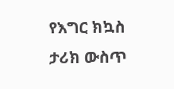የእግር ክኳስ ታሪክ ውስጥ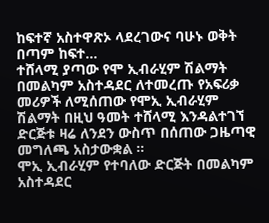ከፍተኛ አስተዋጽኦ ላደረገውና ባሁኑ ወቅት በጣም ከፍተ...
ተሸላሚ ያጣው የሞ ኢብራሂም ሽልማት
በመልካም አስተዳደር ለተመረጡ የአፍሪቃ መሪዎች ለሚሰጠው የሞኢ ኢብራሂም ሽልማት በዚህ ዓመት ተሸላሚ እንዳልተገኘ ድርጅቱ ዛሬ ለንደን ውስጥ በሰጠው ጋዜጣዊ መግለጫ አስታውቋል ።
ሞኢ ኢብራሂም የተባለው ድርጅት በመልካም አስተዳደር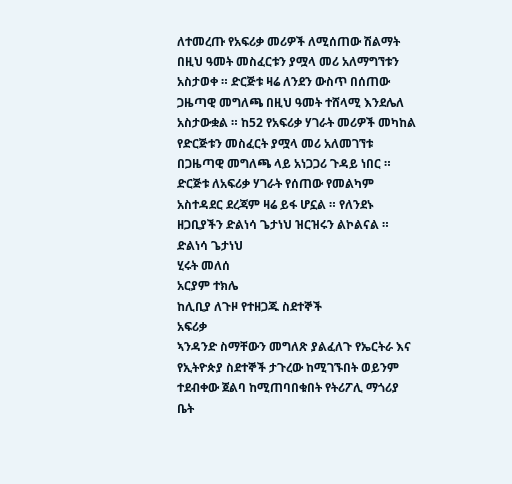ለተመረጡ የአፍሪቃ መሪዎች ለሚሰጠው ሽልማት በዚህ ዓመት መስፈርቱን ያሟላ መሪ አለማግኘቱን አስታወቀ ። ድርጅቱ ዛሬ ለንደን ውስጥ በሰጠው ጋዜጣዊ መግለጫ በዚህ ዓመት ተሸላሚ እንደሌለ አስታውቋል ። ከ52 የአፍሪቃ ሃገራት መሪዎች መካከል የድርጅቱን መስፈርት ያሟላ መሪ አለመገኘቱ በጋዜጣዊ መግለጫ ላይ አነጋጋሪ ጉዳይ ነበር ። ድርጅቱ ለአፍሪቃ ሃገራት የሰጠው የመልካም አስተዳደር ደረጃም ዛሬ ይፋ ሆኗል ። የለንደኑ ዘጋቢያችን ድልነሳ ጌታነህ ዝርዝሩን ልኮልናል ።
ድልነሳ ጌታነህ
ሂሩት መለሰ
አርያም ተክሌ
ከሊቢያ ለጉዞ የተዘጋጁ ስደተኞች
አፍሪቃ
ኣንዳንድ ስማቸውን መግለጽ ያልፈለጉ የኤርትራ እና የኢትዮጵያ ስደተኞች ታጉረው ከሚገኙበት ወይንም ተደብቀው ጀልባ ከሚጠባበቁበት የትሪፖሊ ማጎሪያ ቤት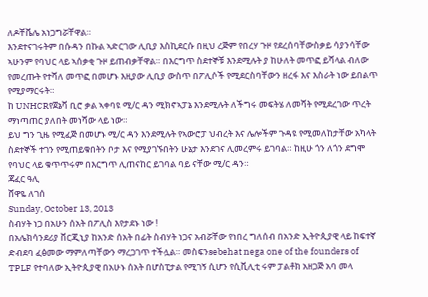ለዶቸቬሌ አነጋግሯቸዋል።
እንደተናገሩትም በሱዳን በኩል ኣድርገው ሊቢያ እስኪደርሱ በዚህ ረጅም የበረሃ ጉዞ የደረሰባቸውስቃይ ሳያንሳቸው ኣሁንም የባህር ላይ ኣሰቃቂ ጉዞ ይጠብቃቸዋል። በእርግጥ ስደተኞቹ እንደሚሉት ያ ከሁለት መጥፎ ይሻላል ብለው የመረጡት የተሻለ መጥፎ በመሆኑ እዚያው ሊቢያ ውስጥ በፖሊሶች የሚደርስባቸውን ዘረፋ እና እስራት ነው ይበልጥ የሚያማርሩት።
ከ UNHCRየጀኔቫ ቢሮ ቃል ኣቀባዩ ሚ/ር ዳን ሚክኖኣፓኔ እንደሚሉት ለችግሩ መፍትሄ ለመሻት የሚደረገው ጥረት ማነጣጠር ያለበት መነሻው ላይ ነው።
ይህ ግን ጊዜ የሚፈጅ በመሆኑ ሚ/ር ዳን እንደሚሉት የኣውሮፓ ህብረት እና ሌሎችም ጉዳዩ የሚመለከታቸው አካላት ስደተኞች ተገን የሚጠይቁበትን ቦታ እና የሚያገኙበትን ሁኔታ እንደገና ሊመረምሩ ይገባል። ከዚሁ ጎን ለጎን ደግሞ የባህር ላይ ቁጥጥሩም በእርግጥ ሊጠናከር ይገባል ባይ ናቸው ሚ/ር ዳን።
ጃፈር ዓሊ
ሸዋዬ ለገሰ
Sunday, October 13, 2013
ስብሃት ነጋ በአሁን ሰአት በፖሊስ እየታደኑ ነው !
በአሌክሳንደሪያ ቨርጂኒያ ከአንድ ሰአት በፊት ስብሃት ነጋና አብሯቸው የነበረ ግለሰብ በአንድ ኢትዮጲያዊ ላይ ከፍተኛ ድብደባ ፈፅመው ማምለጣቸውን ማረጋገጥ ተችሏል። መስፍንsebehat nega one of the founders of TPLF የተባለው ኢትዮጲያዊ በአሁኑ ሰአት በሆስፒታል የሚገኝ ሲሆን የሲቪሊቲ ሩም ፓልቶክ አዘጋጅ አባ መላ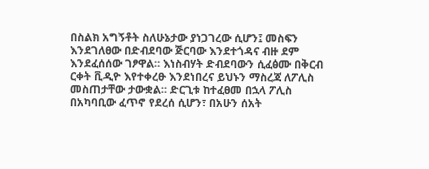በስልክ አግኝቶት ስለሁኔታው ያነጋገረው ሲሆን፤ መስፍን እንደገለፀው በድብደባው ጅርባው እንደተጎዳና ብዙ ደም እንደፈሰሰው ገፆዋል። እነስብሃት ድብደባውን ሲፈፅሙ በቅርብ ርቀት ቪዲዮ እየተቀረፁ እንደነበረና ይህኑን ማስረጃ ለፖሊስ መስጠታቸው ታውቋል። ድርጊቱ ከተፈፀመ በኋላ ፖሊስ በአካባቢው ፈጥኖ የደረሰ ሲሆን፣ በአሁን ሰአት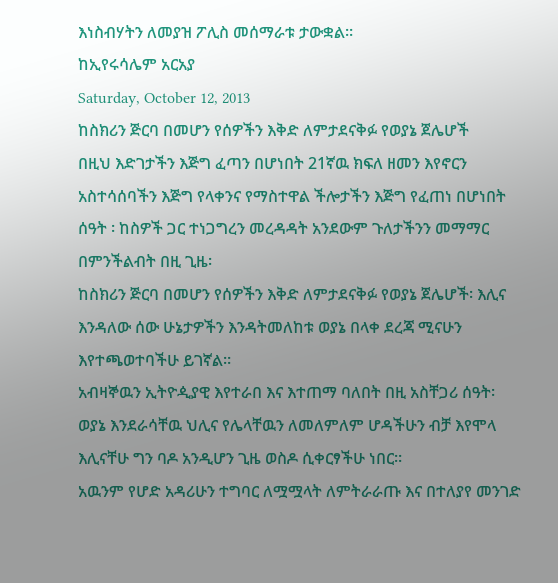እነስብሃትን ለመያዝ ፖሊስ መሰማራቱ ታውቋል።
ከኢየሩሳሌም አርአያ
Saturday, October 12, 2013
ከስክሪን ጅርባ በመሆን የሰዎችን እቅድ ለምታደናቅፉ የወያኔ ጀሌሆች
በዚህ እድገታችን እጅግ ፈጣን በሆነበት 21ኛዉ ክፍለ ዘመን እየኖርን አስተሳሰባችን እጅግ የላቀንና የማስተዋል ችሎታችን እጅግ የፈጠነ በሆነበት ሰዓት ፡ ከስዎች ጋር ተነጋግረን መረዳዳት አንደውም ጉለታችንን መማማር በምንችልብት በዚ ጊዜ፡
ከስክሪን ጅርባ በመሆን የሰዎችን እቅድ ለምታደናቅፉ የወያኔ ጀሌሆች፡ እሊና እንዳለው ሰው ሁኔታዎችን እንዳትመለከቱ ወያኔ በላቀ ደረጃ ሚናሁን እየተጫወተባችሁ ይገኛል።
አብዛኞዉን ኢትዮዺያዊ እየተራበ እና እተጠማ ባለበት በዚ አስቸጋሪ ሰዓት፡
ወያኔ እንደራሳቸዉ ህሊና የሌላቸዉን ለመለምለም ሆዳችሁን ብቻ እየሞላ እሊናቸሁ ግን ባዶ አንዲሆን ጊዜ ወስዶ ሲቀርፃችሁ ነበር።
አዉንም የሆድ አዳሪሁን ተግባር ለሟሟላት ለምትራራጡ እና በተለያየ መንገድ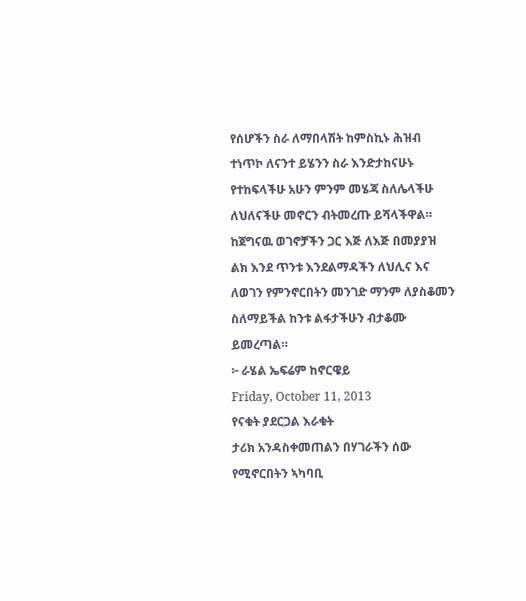የሰሆችን ስራ ለማበላሽት ከምስኪኑ ሕዝብ ተነጥኮ ለናንተ ይሄንን ስራ እንድታከናሁኑ የተከፍላችሁ አሁን ምንም መሄጃ ስለሌላችሁ ለህለናችሁ መኖርን ብትመረጡ ይሻላችዋል።
ከጀግናዉ ወገኖቻችን ጋር እጅ ለእጅ በመያያዝ ልክ እንደ ጥንቱ እንደልማዳችን ለህሊና እና ለወገን የምንኖርበትን መንገድ ማንም ለያስቆመን ስለማይችል ከንቱ ልፋታችሁን ብታቆሙ ይመረጣል።
፦ ራሄል ኤፍሬም ከኖርዌይ
Friday, October 11, 2013
የናቁት ያደርጋል እራቁት
ታሪክ አንዳስቀመጠልን በሃገራችን ሰው የሚኖርበትን ኣካባቢ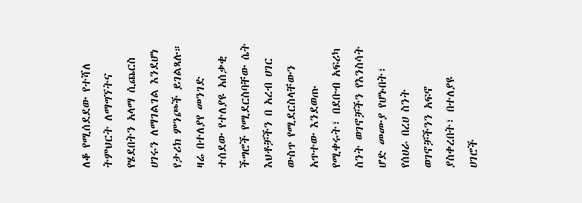ለቆ የሚሰደደው የተሻለ ትምህርት ለማግኘትና የሄደበትን አላማ ሲጨርስ ሀገሩን ለማገልገል እንደሆነ የታሪክ ምንጮች ይገልጻሉ።
ዛሬ በተለያየ መንገድ ተሰደው የተለያዩ አሰቃቂ ችግሮች የሚደርስባቸው ሴት እህቶቻችን በ አረብ ሀገር ውስጥ የሚደርስላቸውን አጥተው እንደወጡ የሚቀሩት፣ በደቡብ አፍሪካ ስንት ወገኖቻችን የእንስሳት ሆድ መሙያ የሆኑበት፣ የሰሀራ በረሀ ስንት ወገኖቻችንን አፍኖ ያስቀረበት፣ በተለያዩ ሀገሮች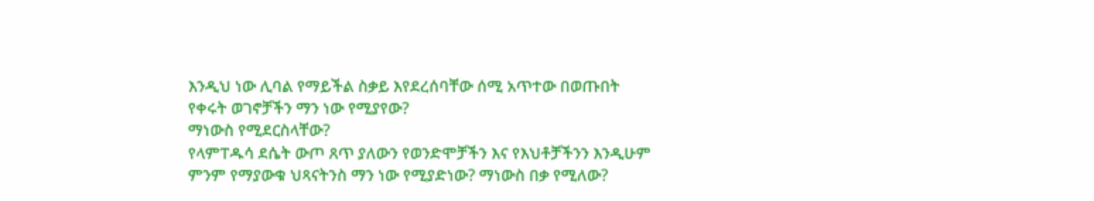እንዲህ ነው ሊባል የማይችል ስቃይ እየደረሰባቸው ሰሚ አጥተው በወጡበት የቀሩት ወገኖቻችን ማን ነው የሚያየው?
ማነውስ የሚደርስላቸው?
የላምፐዱሳ ደሴት ውጦ ጸጥ ያለውን የወንድሞቻችን እና የእህቶቻችንን እንዲሁም ምንም የማያውቁ ህጻናትንስ ማን ነው የሚያድነው? ማነውስ በቃ የሚለው?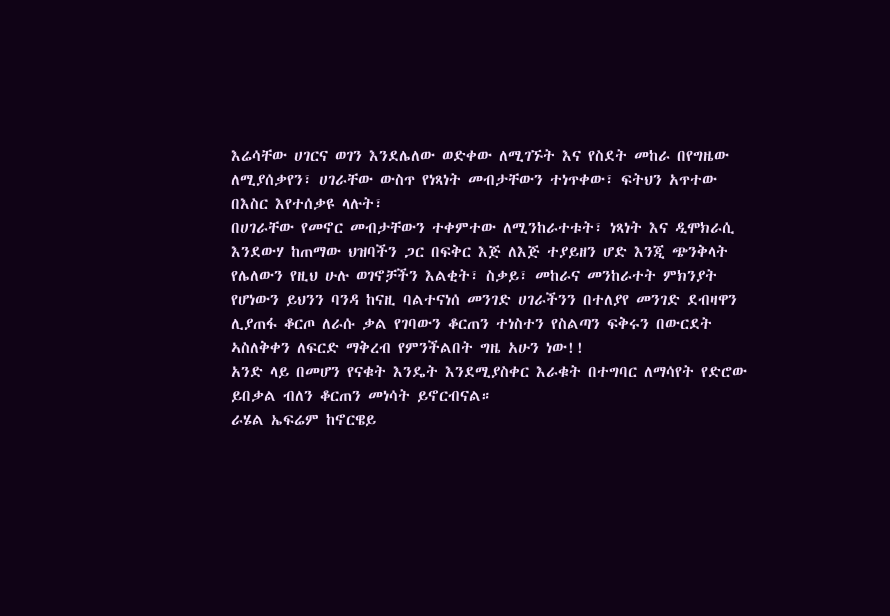እሬሳቸው ሀገርና ወገን እንደሌለው ወድቀው ለሚገኙት እና የስደት መከራ በየግዜው ለሚያሰቃየን፣ ሀገራቸው ውስጥ የነጻነት መብታቸውን ተነጥቀው፣ ፍትህን አጥተው በእስር እየተሰቃዩ ላሉት፣
በሀገራቸው የመኖር መብታቸውን ተቀምተው ለሚንከራተቱት፣ ነጻነት እና ዲሞክራሲ እንደውሃ ከጠማው ህዝባችን ጋር በፍቅር እጅ ለእጅ ተያይዘን ሆድ እንጂ ጭንቅላት የሌለውን የዚህ ሁሉ ወገኖቻችን እልቂት፣ ስቃይ፣ መከራና መንከራተት ምክንያት የሆነውን ይህንን ባንዳ ከናዚ ባልተናነሰ መንገድ ሀገራችንን በተለያየ መንገድ ደብዛዋን ሊያጠፋ ቆርጦ ለራሱ ቃል የገባውን ቆርጠን ተነስተን የስልጣን ፍቅሩን በውርደት ኣስለቅቀን ለፍርድ ማቅረብ የምንችልበት ግዜ አሁን ነው!!
አንድ ላይ በመሆን የናቁት እንዴት እንደሚያስቀር እራቁት በተግባር ለማሳየት የድሮው ይበቃል ብለን ቆርጠን መነሳት ይኖርብናል።
ራሄል ኤፍሬም ከኖርዌይ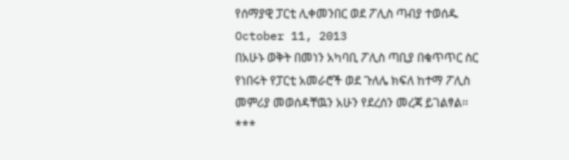የሰማያዊ ፓርቲ ሊቀመንበር ወደ ፖሊስ ጣብያ ተወሰዱ
October 11, 2013
በአሁኑ ወቅት በመነን አካባቢ ፖሊስ ጣቢያ በቁጥጥር ስር የነበሩት የፓርቲ አመራሮች ወደ ጉለሌ ክፍለ ከተማ ፖሊስ መምሪያ መወሰዳቸዉን አሁን የደረሰን መረጃ ይገልፃል፡፡
***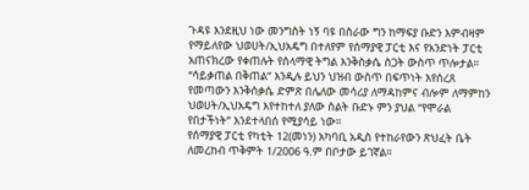ጉዳዩ እንደዚህ ነው መንግስት ነኝ ባዩ በስራው ግን ከማፍያ ቡድን እምብዛም የማይለየው ህወሀት/ኢህአዴግ በተለየም የሰማያዊ ፓርቲ እና የአንድነት ፓርቲ አጠናክረው የቀጠሉት የሰላማዊ ትግል እንቅስቃሴ ስጋት ውስጥ ጥሎታል።
“ሳይቃጠል በቅጠል” እንዲሉ ይህን ህዝብ ውስጥ በፍጥነት እየሰረጸ የመጣውን እንቅስቃሴ ድምጽ በሌለው መሳሪያ ለማዳከምና ብሎም ለማምከን ህወሀት/ኢህአዴግ እየተከተለ ያለው ስልት ቡድኑ ምን ያህል “የሞራል የበታችነት” እንደተላበሰ የሚያሳይ ነው።
የሰማያዊ ፓርቲ የካቲት 12(መነን) አካባቢ አዲስ የተከራየውን ጽህፈት ቤት ለመረከብ ጥቅምት 1/2006 ዓ.ም በቦታው ይገኛል።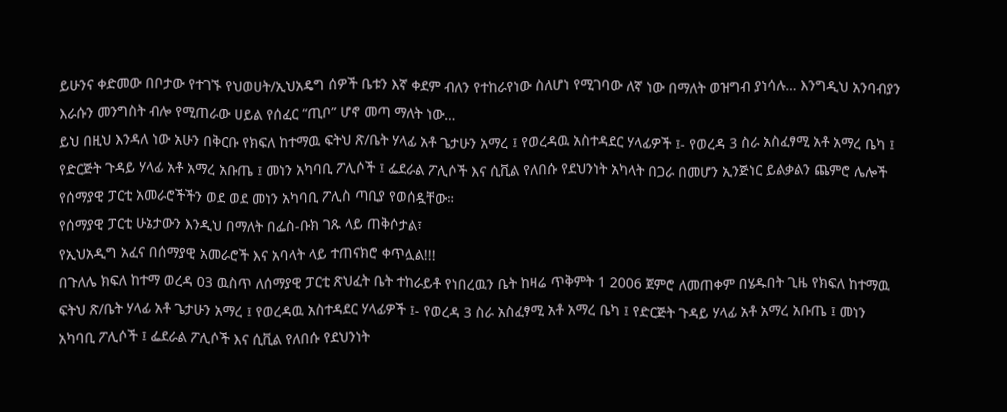ይሁንና ቀድመው በቦታው የተገኙ የህወሀት/ኢህአዴግ ሰዎች ቤቱን እኛ ቀደም ብለን የተከራየነው ስለሆነ የሚገባው ለኛ ነው በማለት ወዝግብ ያነሳሉ… እንግዲህ አንባብያን እራሱን መንግስት ብሎ የሚጠራው ሀይል የሰፈር “ጢቦ” ሆኖ መጣ ማለት ነው…
ይህ በዚህ እንዳለ ነው አሁን በቅርቡ የክፍለ ከተማዉ ፍትህ ጽ/ቤት ሃላፊ አቶ ጌታሁን አማረ ፤ የወረዳዉ አስተዳደር ሃላፊዎች ፤- የወረዳ 3 ስራ አስፈፃሚ አቶ አማረ ቤካ ፤ የድርጅት ጉዳይ ሃላፊ አቶ አማረ አቡጤ ፤ መነን አካባቢ ፖሊሶች ፤ ፌደራል ፖሊሶች እና ሲቪል የለበሱ የደህንነት አካላት በጋራ በመሆን ኢንጅነር ይልቃልን ጨምሮ ሌሎች የሰማያዊ ፓርቲ አመራሮችችን ወደ ወደ መነን አካባቢ ፖሊስ ጣቢያ የወሰዷቸው።
የሰማያዊ ፓርቲ ሁኔታውን እንዲህ በማለት በፌስ-ቡክ ገጹ ላይ ጠቅሶታል፣
የኢህአዲግ አፈና በሰማያዊ አመራሮች እና አባላት ላይ ተጠናክሮ ቀጥሏል!!!
በጉለሌ ክፍለ ከተማ ወረዳ 03 ዉስጥ ለሰማያዊ ፓርቲ ጽህፈት ቤት ተከራይቶ የነበረዉን ቤት ከዛሬ ጥቅምት 1 2006 ጀምሮ ለመጠቀም በሄዱበት ጊዜ የክፍለ ከተማዉ ፍትህ ጽ/ቤት ሃላፊ አቶ ጌታሁን አማረ ፤ የወረዳዉ አስተዳደር ሃላፊዎች ፤- የወረዳ 3 ስራ አስፈፃሚ አቶ አማረ ቤካ ፤ የድርጅት ጉዳይ ሃላፊ አቶ አማረ አቡጤ ፤ መነን አካባቢ ፖሊሶች ፤ ፌደራል ፖሊሶች እና ሲቪል የለበሱ የደህንነት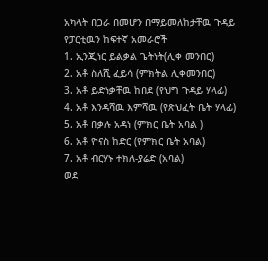አካላት በጋራ በመሆን በማይመለከታቸዉ ጉዳይ የፓርቲዉን ከፍተኛ አመራሮች
1. ኢንጂነር ይልቃል ጌትነት(ሊቀ መንበር)
2. አቶ ስለሺ ፈይሳ (ምክትል ሊቀመንበር)
3. አቶ ይድነቃቸዉ ከበደ (የህግ ጉዳይ ሃላፊ)
4. አቶ እንዳሻዉ እምሻዉ (የጽህፈት ቤት ሃላፊ)
5. አቶ በቃሉ አዳነ (ምክር ቤት አባል )
6. አቶ ዮናስ ከድር (የምክር ቤት አባል)
7. አቶ ብርሃኑ ተክለ-ያሬድ (አባል)
ወደ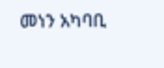መነን አካባቢ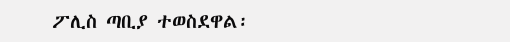ፖሊስ ጣቢያ ተወስደዋል፡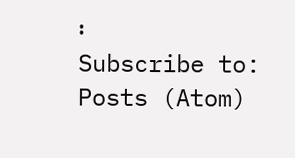፡
Subscribe to:
Posts (Atom)